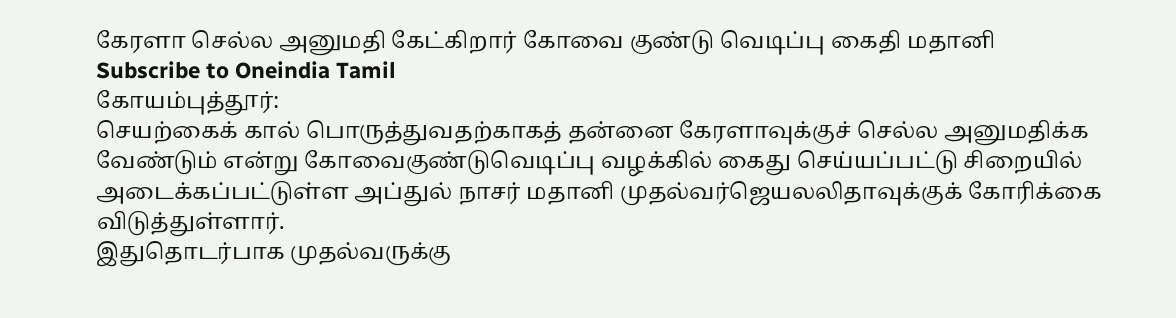கேரளா செல்ல அனுமதி கேட்கிறார் கோவை குண்டு வெடிப்பு கைதி மதானி
Subscribe to Oneindia Tamil
கோயம்புத்தூர்:
செயற்கைக் கால் பொருத்துவதற்காகத் தன்னை கேரளாவுக்குச் செல்ல அனுமதிக்க வேண்டும் என்று கோவைகுண்டுவெடிப்பு வழக்கில் கைது செய்யப்பட்டு சிறையில் அடைக்கப்பட்டுள்ள அப்துல் நாசர் மதானி முதல்வர்ஜெயலலிதாவுக்குக் கோரிக்கை விடுத்துள்ளார்.
இதுதொடர்பாக முதல்வருக்கு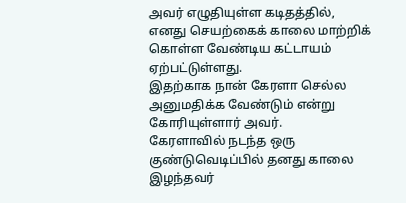அவர் எழுதியுள்ள கடிதத்தில்,
எனது செயற்கைக் காலை மாற்றிக் கொள்ள வேண்டிய கட்டாயம் ஏற்பட்டுள்ளது.
இதற்காக நான் கேரளா செல்ல அனுமதிக்க வேண்டும் என்று கோரியுள்ளார் அவர்.
கேரளாவில் நடந்த ஒரு குண்டுவெடிப்பில் தனது காலை இழந்தவர்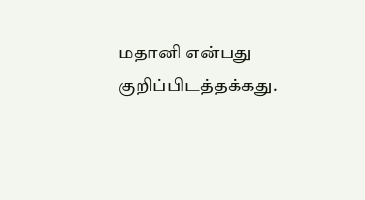மதானி என்பது குறிப்பிடத்தக்கது.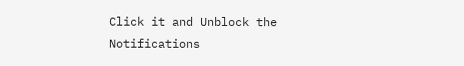Click it and Unblock the Notifications